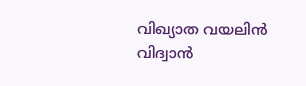വിഖ്യാത വയലിന്‍ വിദ്വാന്‍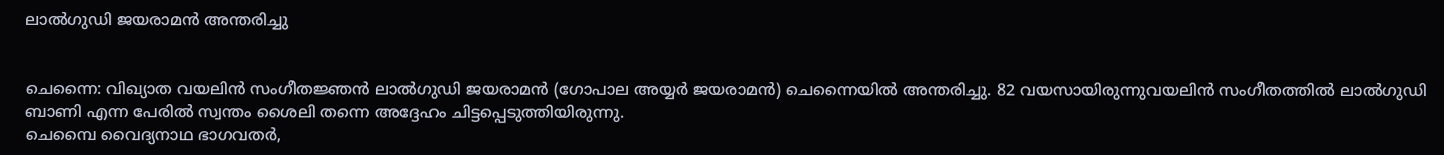ലാല്‍ഗുഡി ജയരാമന്‍ അന്തരിച്ചു


ചെന്നൈ: വിഖ്യാത വയലിന്‍ സംഗീതജ്ഞന്‍ ലാല്‍ഗുഡി ജയരാമന്‍ (ഗോപാല അയ്യര്‍ ജയരാമന്‍) ചെന്നൈയില്‍ അന്തരിച്ചു. 82 വയസായിരുന്നുവയലിന്‍ സംഗീതത്തില്‍ ലാല്‍ഗുഡി ബാണി എന്ന പേരില്‍ സ്വന്തം ശൈലി തന്നെ അദ്ദേഹം ചിട്ടപ്പെടുത്തിയിരുന്നു.
ചെമ്പൈ വൈദ്യനാഥ ഭാഗവതര്‍,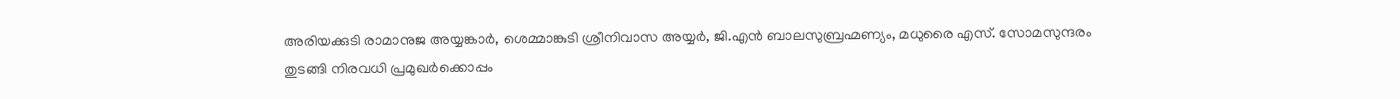അരിയക്കുടി രാമാനുജ അയ്യങ്കാര്‍, ശെമ്മാങ്കുടി ശ്രീനിവാസ അയ്യര്‍, ജി.എന്‍ ബാലസുബ്രഹ്മണ്യം, മധുരൈ എസ്. സോമസുന്ദരം തുടങ്ങി നിരവധി പ്രമുഖര്‍ക്കൊപ്പം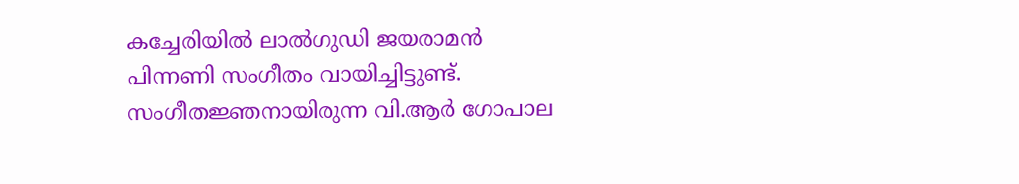കച്ചേരിയില്‍ ലാല്‍ഗുഡി ജയരാമന്‍ പിന്നണി സംഗീതം വായിച്ചിട്ടുണ്ട്.
സംഗീതജ്ഞനായിരുന്ന വി.ആര്‍ ഗോപാല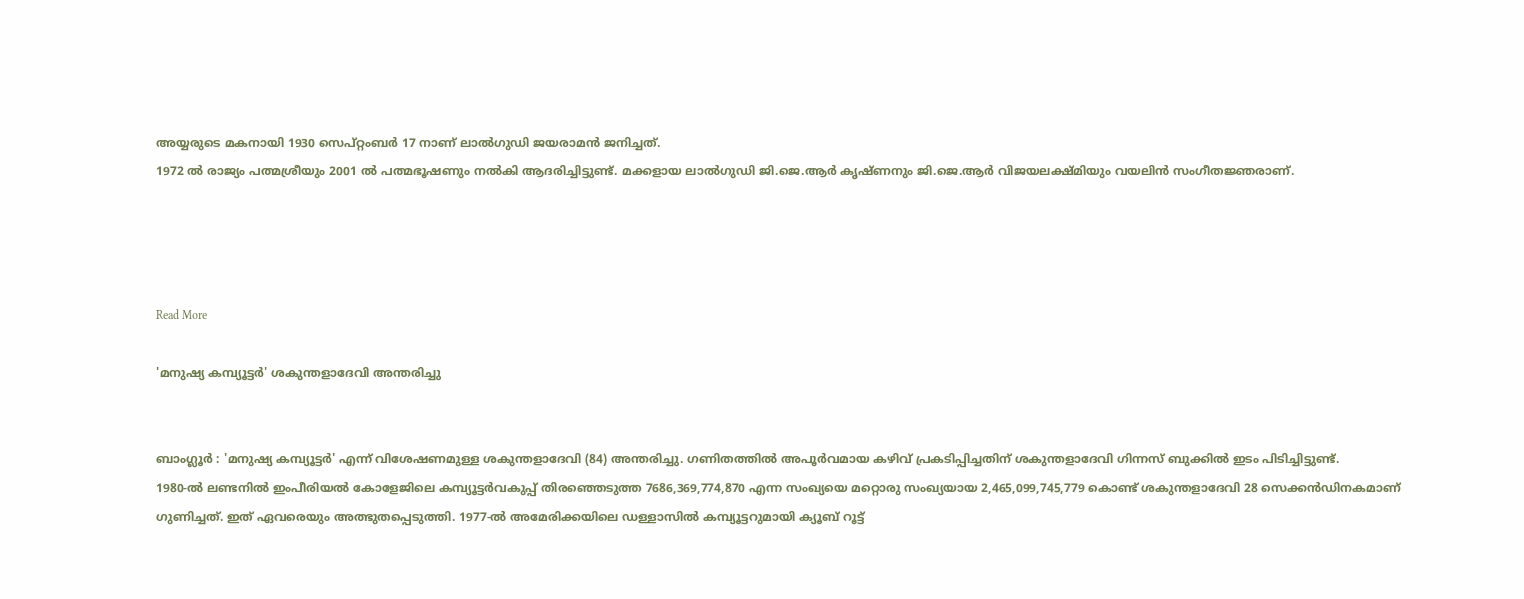അയ്യരുടെ മകനായി 1930 സെപ്റ്റംബര്‍ 17 നാണ് ലാല്‍ഗുഡി ജയരാമന്‍ ജനിച്ചത്.
1972 ല്‍ രാജ്യം പത്മശ്രീയും 2001 ല്‍ പത്മഭൂഷണും നല്‍കി ആദരിച്ചിട്ടുണ്ട്. മക്കളായ ലാല്‍ഗുഡി ജി.ജെ.ആര്‍ കൃഷ്ണനും ജി.ജെ.ആര്‍ വിജയലക്ഷ്മിയും വയലിന്‍ സംഗീതജ്ഞരാണ്.




Read More

'മനുഷ്യ കമ്പ്യൂട്ടര്‍' ശകുന്തളാദേവി അന്തരിച്ചു


ബാംഗ്ലൂര്‍ : 'മനുഷ്യ കമ്പ്യൂട്ടര്‍' എന്ന് വിശേഷണമുള്ള ശകുന്തളാദേവി (84) അന്തരിച്ചു. ഗണിതത്തില്‍ അപൂര്‍വമായ കഴിവ് പ്രകടിപ്പിച്ചതിന് ശകുന്തളാദേവി ഗിന്നസ് ബുക്കില്‍ ഇടം പിടിച്ചിട്ടുണ്ട്.
1980-ല്‍ ലണ്ടനില്‍ ഇംപീരിയല്‍ കോളേജിലെ കമ്പ്യൂട്ടര്‍വകുപ്പ് തിരഞ്ഞെടുത്ത 7686,369,774,870 എന്ന സംഖ്യയെ മറ്റൊരു സംഖ്യയായ 2,465,099,745,779 കൊണ്ട് ശകുന്തളാദേവി 28 സെക്കന്‍ഡിനകമാണ് ഗുണിച്ചത്. ഇത് ഏവരെയും അത്ഭുതപ്പെടുത്തി. 1977-ല്‍ അമേരിക്കയിലെ ഡള്ളാസില്‍ കമ്പ്യൂട്ടറുമായി ക്യൂബ് റൂട്ട്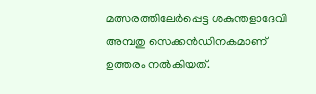മത്സരത്തിലേര്‍പ്പെട്ട ശകുന്തളാദേവി അമ്പതു സെക്കന്‍ഡിനകമാണ് ഉത്തരം നല്‍കിയത്.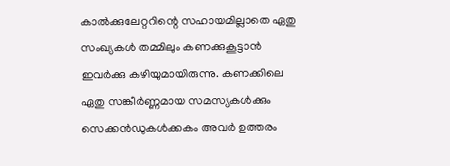കാല്‍ക്കുലേറ്ററിന്റെ സഹായമില്ലാതെ ഏതു സംഖ്യകള്‍ തമ്മിലും കണക്കുകൂട്ടാന്‍ ഇവര്‍ക്കു കഴിയുമായിരുന്നു. കണക്കിലെ ഏതു സങ്കീര്‍ണ്ണമായ സമസ്യകള്‍ക്കും സെക്കന്‍ഡുകള്‍ക്കകം അവര്‍ ഉത്തരം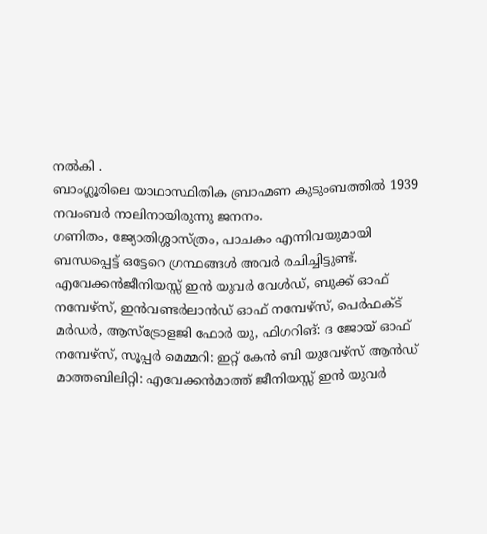നല്‍കി .
ബാംഗ്ലൂരിലെ യാഥാസ്ഥിതിക ബ്രാഹ്മണ കുടുംബത്തില്‍ 1939 നവംബര്‍ നാലിനായിരുന്നു ജനനം.
ഗണിതം, ജ്യോതിശ്ശാസ്ത്രം, പാചകം എന്നിവയുമായി ബന്ധപ്പെട്ട് ഒട്ടേറെ ഗ്രന്ഥങ്ങള്‍ അവര്‍ രചിച്ചിട്ടുണ്ട്. എവേക്കന്‍ജീനിയസ്സ് ഇന്‍ യുവര്‍ വേള്‍ഡ്, ബുക്ക് ഓഫ് നമ്പേഴ്‌സ്, ഇന്‍വണ്ടര്‍ലാന്‍ഡ് ഓഫ് നമ്പേഴ്‌സ്, പെര്‍ഫക്ട് മര്‍ഡര്‍, ആസ്‌ട്രോളജി ഫോര്‍ യു, ഫിഗറിങ്: ദ ജോയ് ഓഫ് നമ്പേഴ്‌സ്, സൂപ്പര്‍ മെമ്മറി: ഇറ്റ് കേന്‍ ബി യുവേഴ്‌സ് ആന്‍ഡ് മാത്തബിലിറ്റി: എവേക്കന്‍മാത്ത് ജീനിയസ്സ് ഇന്‍ യുവര്‍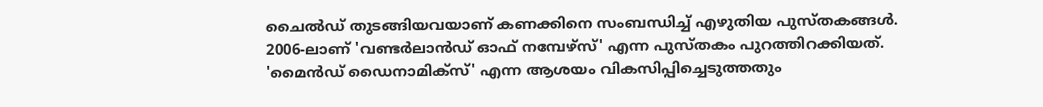ചൈല്‍ഡ് തുടങ്ങിയവയാണ് കണക്കിനെ സംബന്ധിച്ച് എഴുതിയ പുസ്തകങ്ങള്‍. 2006-ലാണ് 'വണ്ടര്‍ലാന്‍ഡ് ഓഫ് നമ്പേഴ്‌സ്' എന്ന പുസ്തകം പുറത്തിറക്കിയത്. 'മൈന്‍ഡ് ഡൈനാമിക്‌സ്' എന്ന ആശയം വികസിപ്പിച്ചെടുത്തതും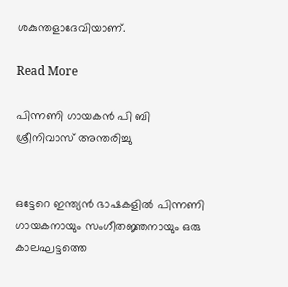ശകുന്തളാദേവിയാണ്.

Read More

പിന്നണി ഗായകന്‍ പി ബി ശ്രീനിവാസ് അന്തരിച്ചു


ഒട്ടേറെ ഇന്ത്യന്‍ ഭാഷകളില്‍ പിന്നണി ഗായകനായും സംഗീതജ്ഞനായും ഒരു കാലഘട്ടത്തെ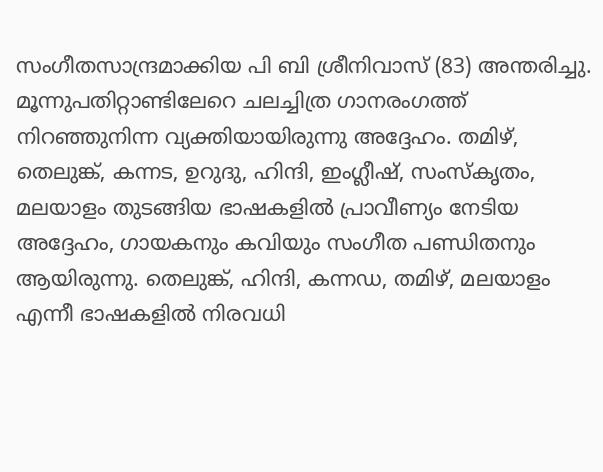സംഗീതസാന്ദ്രമാക്കിയ പി ബി ശ്രീനിവാസ് (83) അന്തരിച്ചു.
മൂന്നുപതിറ്റാണ്ടിലേറെ ചലച്ചിത്ര ഗാനരംഗത്ത് നിറഞ്ഞുനിന്ന വ്യക്തിയായിരുന്നു അദ്ദേഹം. തമിഴ്, തെലുങ്ക്, കന്നട, ഉറുദു, ഹിന്ദി, ഇംഗ്ലീഷ്, സംസ്‌കൃതം, മലയാളം തുടങ്ങിയ ഭാഷകളില്‍ പ്രാവീണ്യം നേടിയ അദ്ദേഹം, ഗായകനും കവിയും സംഗീത പണ്ഡിതനും ആയിരുന്നു. തെലുങ്ക്, ഹിന്ദി, കന്നഡ, തമിഴ്, മലയാളം എന്നീ ഭാഷകളില്‍ നിരവധി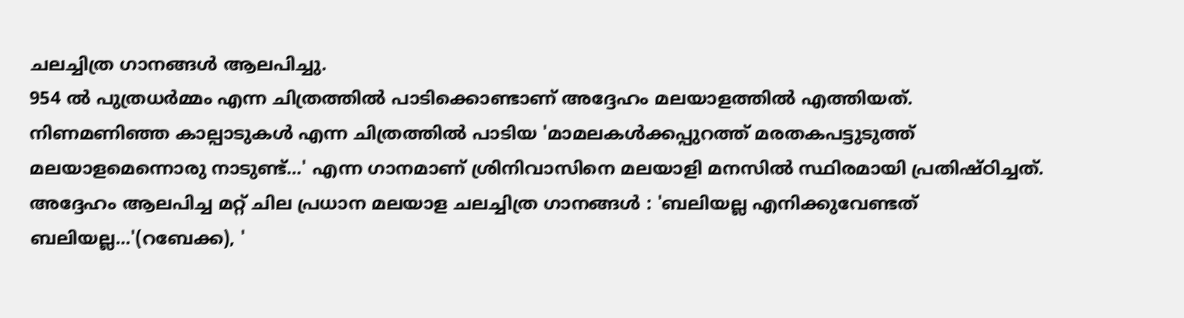ചലച്ചിത്ര ഗാനങ്ങള്‍ ആലപിച്ചു.
954 ല്‍ പുത്രധര്‍മ്മം എന്ന ചിത്രത്തില്‍ പാടിക്കൊണ്ടാണ് അദ്ദേഹം മലയാളത്തില്‍ എത്തിയത്. നിണമണിഞ്ഞ കാല്പാടുകള്‍ എന്ന ചിത്രത്തില്‍ പാടിയ 'മാമലകള്‍ക്കപ്പുറത്ത് മരതകപട്ടുടുത്ത് മലയാളമെന്നൊരു നാടുണ്ട്...' എന്ന ഗാനമാണ് ശ്രിനിവാസിനെ മലയാളി മനസില്‍ സ്ഥിരമായി പ്രതിഷ്ഠിച്ചത്.
അദ്ദേഹം ആലപിച്ച മറ്റ് ചില പ്രധാന മലയാള ചലച്ചിത്ര ഗാനങ്ങള്‍ : 'ബലിയല്ല എനിക്കുവേണ്ടത് ബലിയല്ല...'(റബേക്ക), '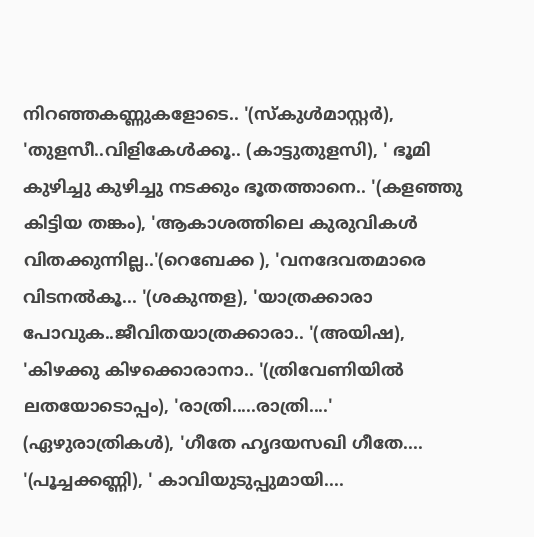നിറഞ്ഞകണ്ണുകളോടെ.. '(സ്‌കുള്‍മാസ്റ്റര്‍), 'തുളസീ..വിളികേള്‍ക്കൂ.. (കാട്ടുതുളസി), ' ഭൂമി കുഴിച്ചു കുഴിച്ചു നടക്കും ഭൂതത്താനെ.. '(കളഞ്ഞു കിട്ടിയ തങ്കം), 'ആകാശത്തിലെ കുരുവികള്‍ വിതക്കുന്നില്ല..'(റെബേക്ക ), 'വനദേവതമാരെ വിടനല്‍കൂ... '(ശകുന്തള), 'യാത്രക്കാരാ പോവുക..ജീവിതയാത്രക്കാരാ.. '(അയിഷ), 'കിഴക്കു കിഴക്കൊരാനാ.. '(ത്രിവേണിയില്‍ ലതയോടൊപ്പം), 'രാത്രി.....രാത്രി....' (ഏഴുരാത്രികള്‍), 'ഗീതേ ഹൃദയസഖി ഗീതേ.... '(പൂച്ചക്കണ്ണി), ' കാവിയുടുപ്പുമായി....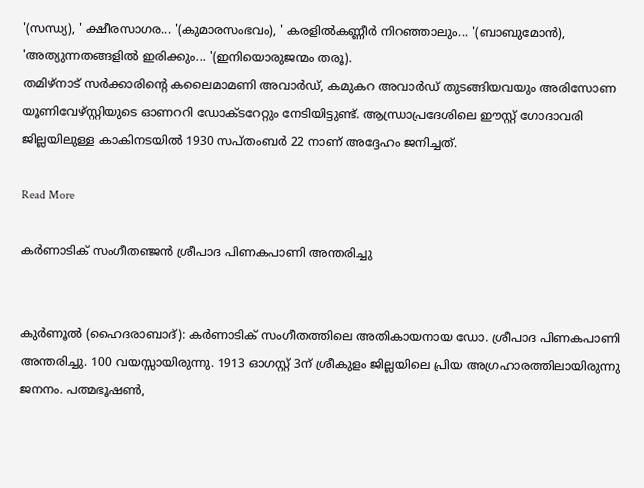'(സന്ധ്യ), ' ക്ഷീരസാഗര... '(കുമാരസംഭവം), ' കരളില്‍കണ്ണീര്‍ നിറഞ്ഞാലും... '(ബാബുമോന്‍), 'അത്യുന്നതങ്ങളില്‍ ഇരിക്കും... '(ഇനിയൊരുജന്മം തരൂ).
തമിഴ്‌നാട് സര്‍ക്കാരിന്റെ കലൈമാമണി അവാര്‍ഡ്, കമുകറ അവാര്‍ഡ് തുടങ്ങിയവയും അരിസോണ യൂണിവേഴ്സ്റ്റിയുടെ ഓണററി ഡോക്ടറേറ്റും നേടിയിട്ടുണ്ട്. ആന്ധ്രാപ്രദേശിലെ ഈസ്റ്റ് ഗോദാവരി ജില്ലയിലുള്ള കാകിനടയില്‍ 1930 സപ്തംബര്‍ 22 നാണ് അദ്ദേഹം ജനിച്ചത്.

Read More

കര്‍ണാടിക് സംഗീതഞ്ജന്‍ ശ്രീപാദ പിണകപാണി അന്തരിച്ചു


കുര്‍ണൂല്‍ (ഹൈദരാബാദ്): കര്‍ണാടിക് സംഗീതത്തിലെ അതികായനായ ഡോ. ശ്രീപാദ പിണകപാണി അന്തരിച്ചു. 100 വയസ്സായിരുന്നു. 1913 ഓഗസ്റ്റ് 3ന് ശ്രീകുളം ജില്ലയിലെ പ്രിയ അഗ്രഹാരത്തിലായിരുന്നു ജനനം. പത്മഭൂഷണ്‍,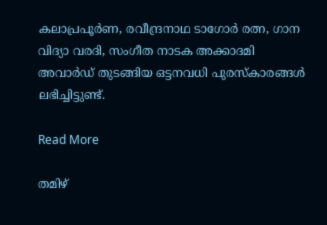കലാപ്രപൂര്‍ണ, രവീന്ദ്രനാഥ ടാഗോര്‍ രത്ന, ഗാന വിദ്യാ വരദി, സംഗീത നാടക അക്കാദമി അവാര്‍ഡ് തുടങ്ങിയ ഒട്ടനവധി പുരസ്കാരങ്ങള്‍ ലഭിച്ചിട്ടുണ്ട്.

Read More

തമിഴ്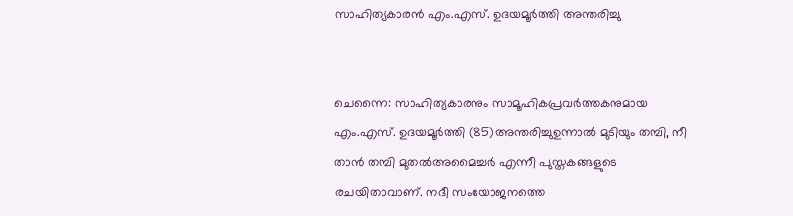സാഹിത്യകാരന്‍ എം.എസ്. ഉദയമൂര്‍ത്തി അന്തരിച്ചു


ചെന്നൈ: സാഹിത്യകാരനും സാമൂഹികപ്രവര്‍ത്തകനുമായ എം.എസ്. ഉദയമൂര്‍ത്തി (85)അന്തരിച്ചുഉന്നാല്‍ മുടിയും തമ്പി, നീ താന്‍ തമ്പി മുതല്‍അമൈച്ചര്‍ എന്നീ പുസ്തകങ്ങളുടെ രചയിതാവാണ്. നദീ സംയോജനത്തെ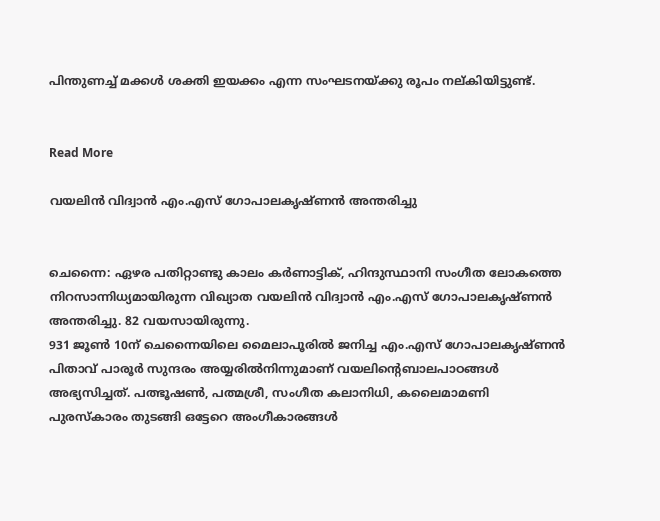പിന്തുണച്ച് മക്കള്‍ ശക്തി ഇയക്കം എന്ന സംഘടനയ്ക്കു രൂപം നല്കിയിട്ടുണ്ട്.


Read More

വയലിന്‍ വിദ്വാന്‍ എം.എസ് ഗോപാലകൃഷ്ണന്‍ അന്തരിച്ചു


ചെന്നൈ: ഏഴര പതിറ്റാണ്ടു കാലം കര്‍ണാട്ടിക്, ഹിന്ദുസ്ഥാനി സംഗീത ലോകത്തെ നിറസാന്നിധ്യമായിരുന്ന വിഖ്യാത വയലിന്‍ വിദ്വാന്‍ എം.എസ് ഗോപാലകൃഷ്ണന്‍ അന്തരിച്ചു. 82 വയസായിരുന്നു.
931 ജൂണ്‍ 10ന് ചെന്നൈയിലെ മൈലാപൂരില്‍ ജനിച്ച എം.എസ് ഗോപാലകൃഷ്ണന്‍ പിതാവ് പാരൂര്‍ സുന്ദരം അയ്യരില്‍നിന്നുമാണ് വയലിന്റെബാലപാഠങ്ങള്‍ അഭ്യസിച്ചത്. പത്ഭൂഷണ്‍, പത്മശ്രീ, സംഗീത കലാനിധി, കലൈമാമണി പുരസ്കാരം തുടങ്ങി ഒട്ടേറെ അംഗീകാരങ്ങള്‍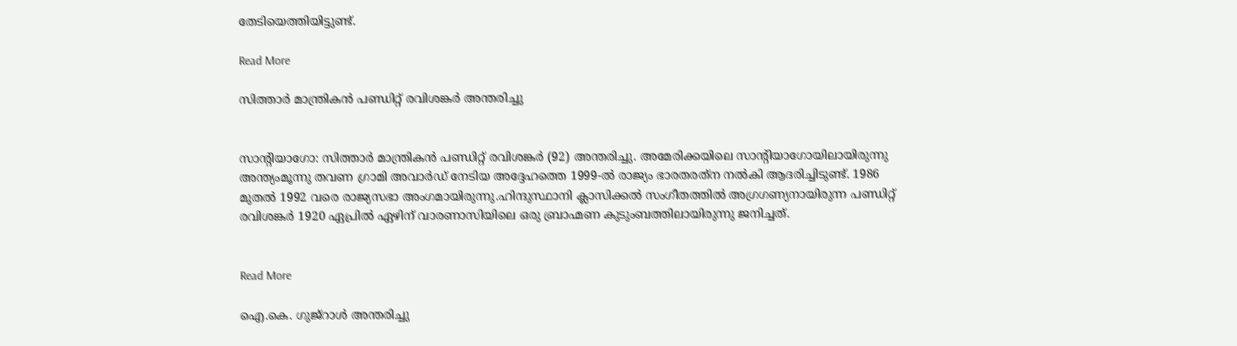തേടിയെത്തിയിട്ടുണ്ട്.

Read More

സിത്താര്‍ മാന്ത്രികന്‍ പണ്ഡിറ്റ് രവിശങ്കര്‍ അന്തരിച്ചു


സാന്റിയാഗോ: സിത്താര്‍ മാന്ത്രികന്‍ പണ്ഡിറ്റ് രവിശങ്കര്‍ (92) അന്തരിച്ചു. അമേരിക്കയിലെ സാന്റിയാഗോയിലായിരുന്നു അന്ത്യംമൂന്നു തവണ ഗ്രാമി അവാര്‍ഡ് നേടിയ അദ്ദേഹത്തെ 1999-ല്‍ രാജ്യം ഭാരതരത്‌ന നല്‍കി ആദരിച്ചിടുണ്ട്. 1986 മുതല്‍ 1992 വരെ രാജ്യസഭാ അംഗമായിരുന്നു.ഹിന്ദുസ്ഥാനി ക്ലാസിക്കല്‍ സംഗീതത്തില്‍ അഗ്രഗണ്യനായിരുന്ന പണ്ഡിറ്റ് രവിശങ്കര്‍ 1920 ഏപ്രില്‍ ഏഴിന് വാരണാസിയിലെ ഒരു ബ്രാഹ്മണ കുടുംബത്തിലായിരുന്നു ജനിച്ചത്.


Read More

ഐ.കെ. ഗുജ്‌റാള്‍ അന്തരിച്ചു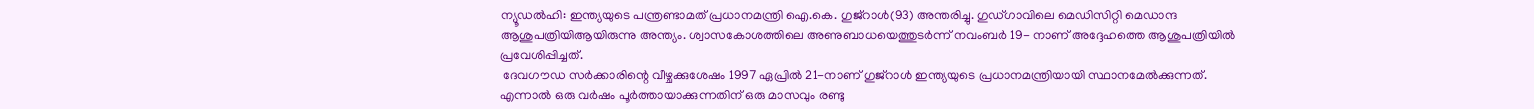ന്യൂഡല്‍ഹി: ഇന്ത്യയുടെ പന്ത്രണ്ടാമത് പ്രധാനമന്ത്രി ഐ.കെ. ഗുജ്‌റാള്‍(93) അന്തരിച്ചു. ഗുഡ്ഗാവിലെ മെഡിസിറ്റി മെഡാന്ദ ആശുപത്രിയിആയിരുന്നു അന്ത്യം. ശ്വാസകോശത്തിലെ അണുബാധയെത്തുടര്‍ന്ന് നവംബര്‍ 19- നാണ് അദ്ദേഹത്തെ ആശുപത്രിയില്‍ പ്രവേശിപ്പിച്ചത്.
 ദേവഗൗഡ സര്‍ക്കാരിന്റെ വീഴ്ചക്കുശേഷം 1997 ഏപ്രില്‍ 21-നാണ് ഗുജ്‌റാള്‍ ഇന്ത്യയുടെ പ്രധാനമന്ത്രിയായി സ്ഥാനമേല്‍ക്കുന്നത്. എന്നാല്‍ ഒരു വര്‍ഷം പൂര്‍ത്തായാക്കുന്നതിന് ഒരു മാസവും രണ്ടു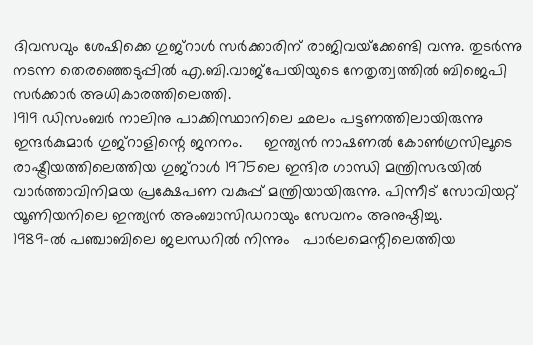ദിവസവും ശേഷിക്കെ ഗുജ്‌റാള്‍ സര്‍ക്കാരിന് രാജിവയ്‌ക്കേണ്ടി വന്നു. തുടര്‍ന്നു നടന്ന തെരഞ്ഞെടുപ്പില്‍ എ.ബി.വാജ്‌പേയിയുടെ നേതൃത്വത്തില്‍ ബിജെപി സര്‍ക്കാര്‍ അധികാരത്തിലെത്തി.
1919 ഡിസംബര്‍ നാലിനു പാക്കിസ്ഥാനിലെ ഛലം പട്ടണത്തിലായിരുന്നു ഇന്ദര്‍കുമാര്‍ ഗുജ്‌റാളിന്റെ ജനനം.     ഇന്ത്യന്‍ നാഷണല്‍ കോണ്‍ഗ്രസിലൂടെ രാഷ്ട്രീയത്തിലെത്തിയ ഗുജ്‌റാള്‍ 1975ലെ ഇന്ദിര ഗാന്ധി മന്ത്രിസഭയില്‍ വാര്‍ത്താവിനിമയ പ്രക്ഷേപണ വകുപ്പ് മന്ത്രിയായിരുന്നു. പിന്നീട് സോവിയറ്റ് യൂണിയനിലെ ഇന്ത്യന്‍ അംബാസിഡറായും സേവനം അനുഷ്ഠിച്ചു.
1989-ല്‍ പഞ്ചാബിലെ ജലന്ധറില്‍ നിന്നും   പാര്‍ലമെന്റിലെത്തിയ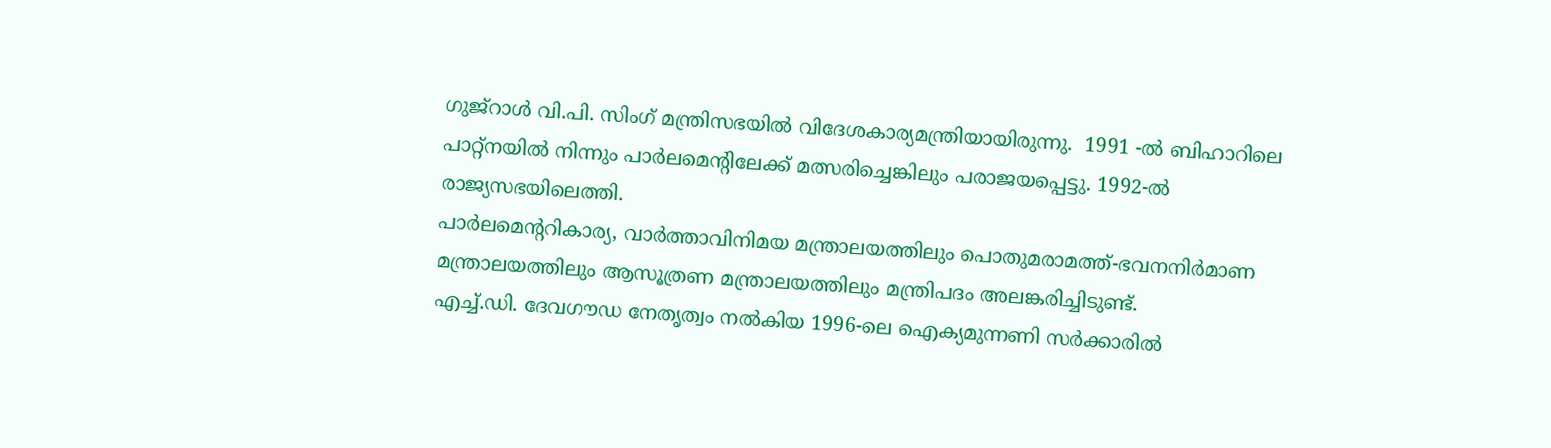ഗുജ്‌റാള്‍ വി.പി. സിംഗ് മന്ത്രിസഭയില്‍ വിദേശകാര്യമന്ത്രിയായിരുന്നു.  1991 -ല്‍ ബിഹാറിലെ പാറ്റ്‌നയില്‍ നിന്നും പാര്‍ലമെന്റിലേക്ക് മത്സരിച്ചെങ്കിലും പരാജയപ്പെട്ടു. 1992-ല്‍ രാജ്യസഭയിലെത്തി.
പാര്‍ലമെന്ററികാര്യ, വാര്‍ത്താവിനിമയ മന്ത്രാലയത്തിലും പൊതുമരാമത്ത്-ഭവനനിര്‍മാണ മന്ത്രാലയത്തിലും ആസൂത്രണ മന്ത്രാലയത്തിലും മന്ത്രിപദം അലങ്കരിച്ചിടുണ്ട്.
എച്ച്.ഡി. ദേവഗൗഡ നേതൃത്വം നല്‍കിയ 1996-ലെ ഐക്യമുന്നണി സര്‍ക്കാരില്‍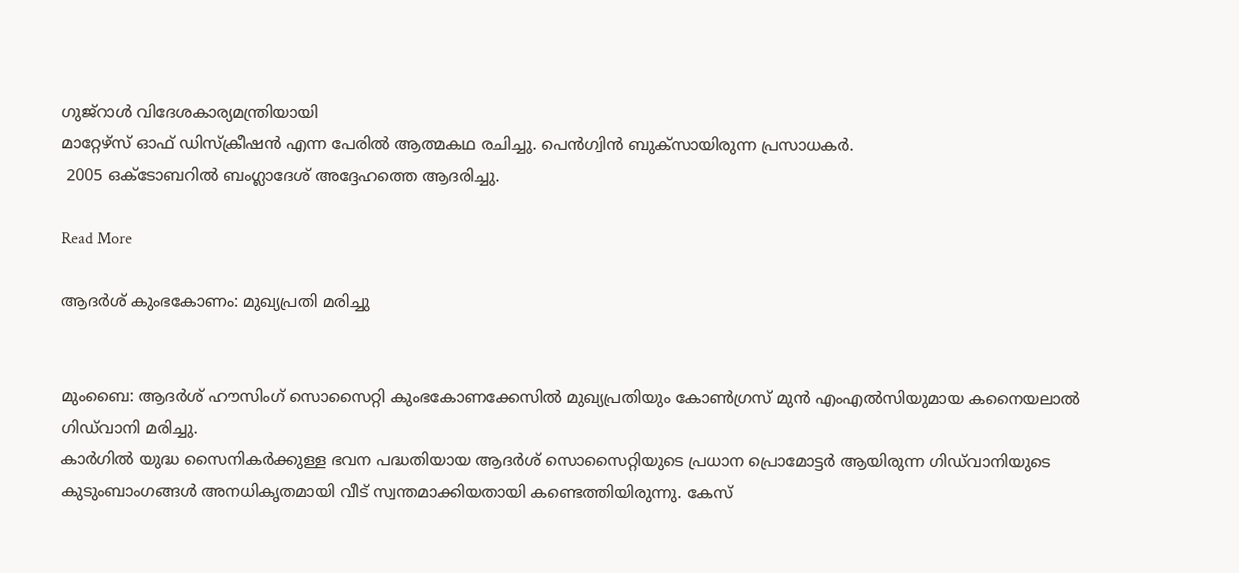ഗുജ്‌റാള്‍ വിദേശകാര്യമന്ത്രിയായി
മാറ്റേഴ്സ് ഓഫ് ഡിസ്ക്രീഷന്‍ എന്ന പേരില്‍ ആത്മകഥ രചിച്ചു. പെന്‍ഗ്വിന്‍ ബുക്സായിരുന്ന പ്രസാധകര്‍.
 2005 ഒക്ടോബറില്‍ ബംഗ്ലാദേശ് അദ്ദേഹത്തെ ആദരിച്ചു.

Read More

ആദര്‍ശ് കുംഭകോണം: മുഖ്യപ്രതി മരിച്ചു


മുംബൈ: ആദര്‍ശ് ഹൗസിംഗ് സൊസൈറ്റി കുംഭകോണക്കേസില്‍ മുഖ്യപ്രതിയും കോണ്‍ഗ്രസ് മുന്‍ എംഎല്‍സിയുമായ കനൈയലാല്‍ ഗിഡ്‌വാനി മരിച്ചു.
കാര്‍ഗില്‍ യുദ്ധ സൈനികര്‍ക്കുള്ള ഭവന പദ്ധതിയായ ആദര്‍ശ് സൊസൈറ്റിയുടെ പ്രധാന പ്രൊമോട്ടര്‍ ആയിരുന്ന ഗിഡ്‌വാനിയുടെ കുടുംബാംഗങ്ങള്‍ അനധികൃതമായി വീട് സ്വന്തമാക്കിയതായി കണ്ടെത്തിയിരുന്നു. കേസ്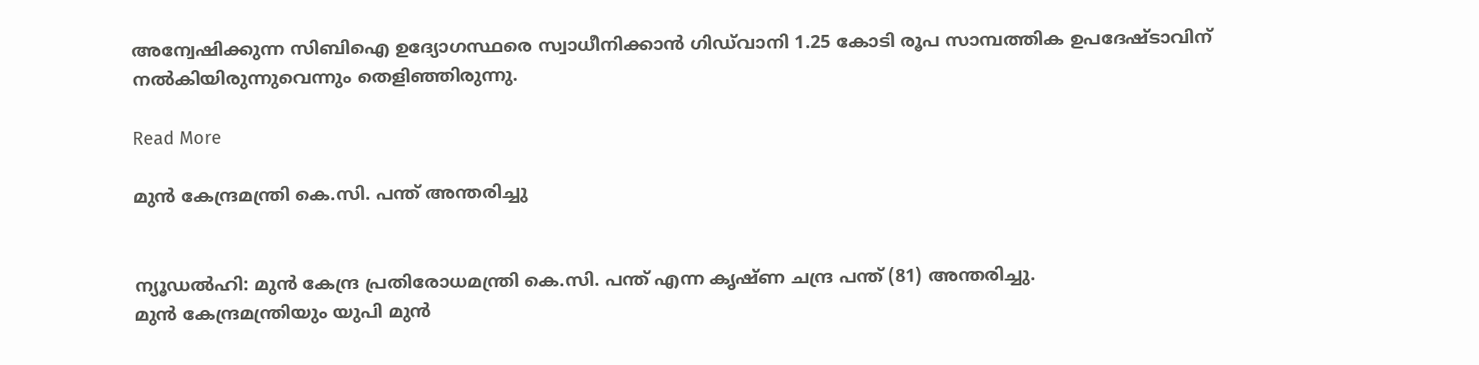അന്വേഷിക്കുന്ന സിബിഐ ഉദ്യോഗസ്ഥരെ സ്വാധീനിക്കാന്‍ ഗിഡ്‌വാനി 1.25 കോടി രൂപ സാമ്പത്തിക ഉപദേഷ്ടാവിന് നല്‍കിയിരുന്നുവെന്നും തെളിഞ്ഞിരുന്നു.

Read More

മുന്‍ കേന്ദ്രമന്ത്രി കെ.സി. പന്ത് അന്തരിച്ചു


ന്യൂഡല്‍ഹി: മുന്‍ കേന്ദ്ര പ്രതിരോധമന്ത്രി കെ.സി. പന്ത് എന്ന കൃഷ്ണ ചന്ദ്ര പന്ത് (81) അന്തരിച്ചു.
മുന്‍ കേന്ദ്രമന്ത്രിയും യുപി മുന്‍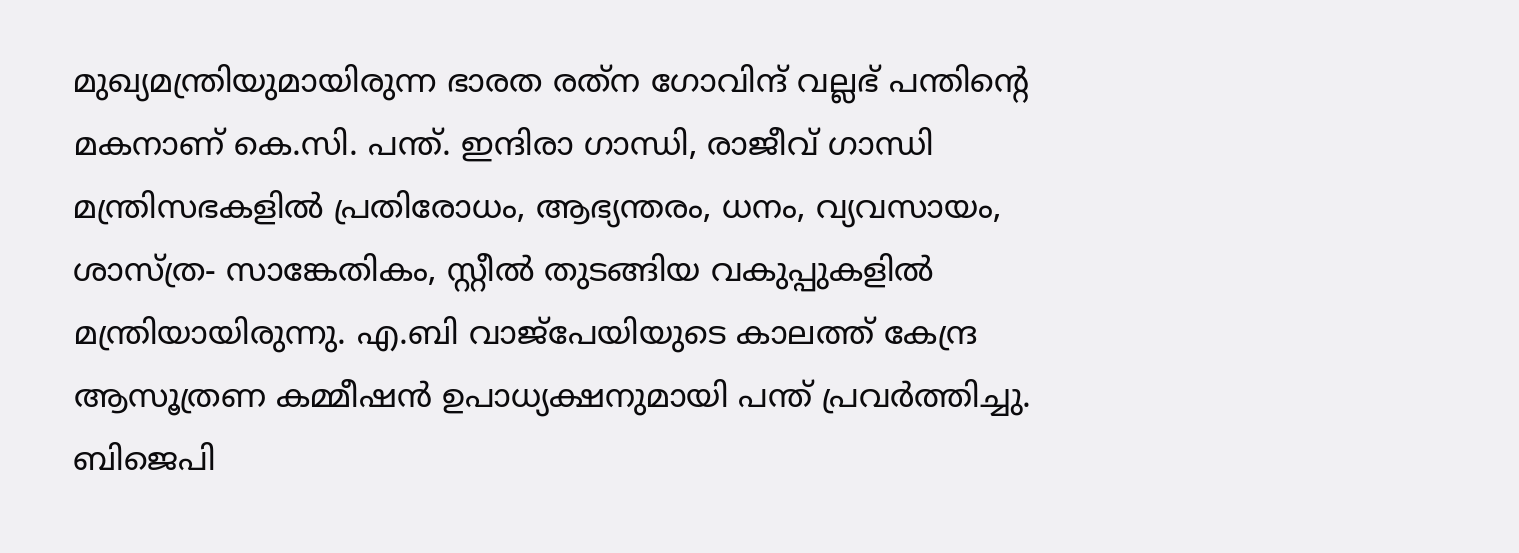മുഖ്യമന്ത്രിയുമായിരുന്ന ഭാരത രത്‌ന ഗോവിന്ദ് വല്ലഭ് പന്തിന്റെ മകനാണ് കെ.സി. പന്ത്. ഇന്ദിരാ ഗാന്ധി, രാജീവ് ഗാന്ധി മന്ത്രിസഭകളില്‍ പ്രതിരോധം, ആഭ്യന്തരം, ധനം, വ്യവസായം, ശാസ്ത്ര- സാങ്കേതികം, സ്റ്റീല്‍ തുടങ്ങിയ വകുപ്പുകളില്‍ മന്ത്രിയായിരുന്നു. എ.ബി വാജ്‌പേയിയുടെ കാലത്ത് കേന്ദ്ര ആസൂത്രണ കമ്മീഷന്‍ ഉപാധ്യക്ഷനുമായി പന്ത് പ്രവര്‍ത്തിച്ചു. ബിജെപി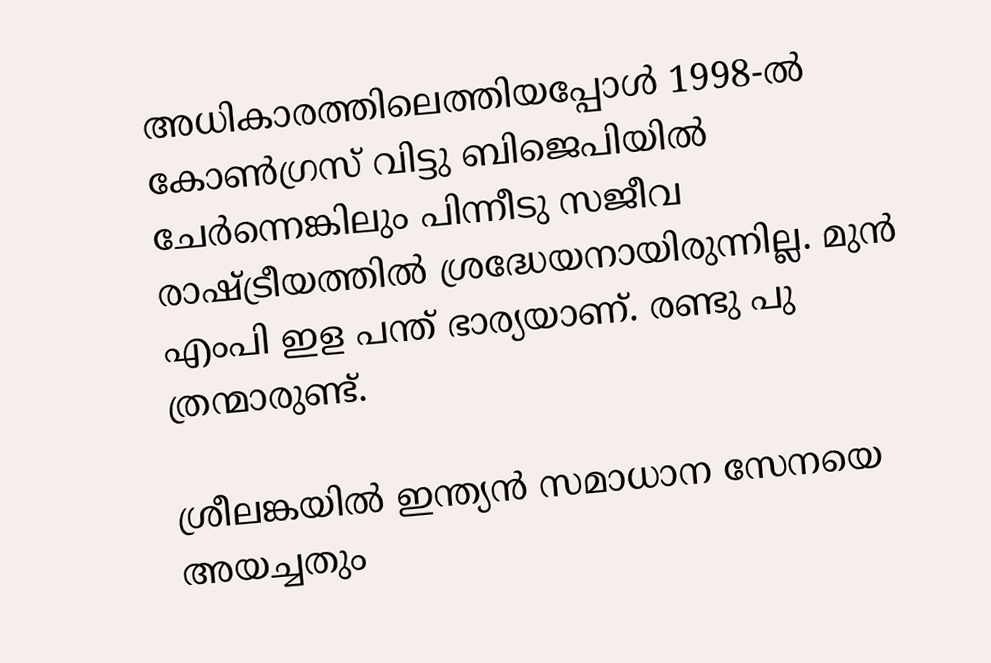അധികാരത്തിലെത്തിയപ്പോള്‍ 1998-ല്‍ കോണ്‍ഗ്രസ് വിട്ടു ബിജെപിയില്‍ ചേര്‍ന്നെങ്കിലും പിന്നീടു സജീവ രാഷ്ട്രീയത്തില്‍ ശ്രദ്ധേയനായിരുന്നില്ല. മുന്‍ എംപി ഇള പന്ത് ഭാര്യയാണ്. രണ്ടു പു ത്രന്മാരുണ്ട്.

ശ്രീലങ്കയില്‍ ഇന്ത്യന്‍ സമാധാന സേനയെ അയച്ചതും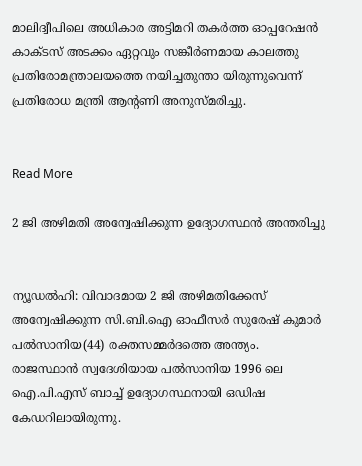മാലിദ്വീപിലെ അധികാര അട്ടിമറി തകര്‍ത്ത ഓപ്പറേഷന്‍ കാക്ടസ് അടക്കം ഏറ്റവും സങ്കീര്‍ണമായ കാലത്തു പ്രതിരോമന്ത്രാലയത്തെ നയിച്ചതുന്താ യിരുന്നുവെന്ന് പ്രതിരോധ മന്ത്രി ആന്റണി അനുസ്മരിച്ചു.


Read More

2 ജി അഴിമതി അന്വേഷിക്കുന്ന ഉദ്യോഗസ്ഥന്‍ അന്തരിച്ചു


ന്യൂഡല്‍ഹി: വിവാദമായ 2 ജി അഴിമതിക്കേസ് അന്വേഷിക്കുന്ന സി.ബി.ഐ ഓഫീസര്‍ സുരേഷ് കുമാര്‍ പല്‍സാനിയ(44) രക്തസമ്മര്‍ദത്തെ അന്ത്യം.
രാജസ്ഥാന്‍ സ്വദേശിയായ പല്‍സാനിയ 1996 ലെ ഐ.പി.എസ് ബാച്ച് ഉദ്യോഗസ്ഥനായി ഒഡിഷ കേഡറിലായിരുന്നു.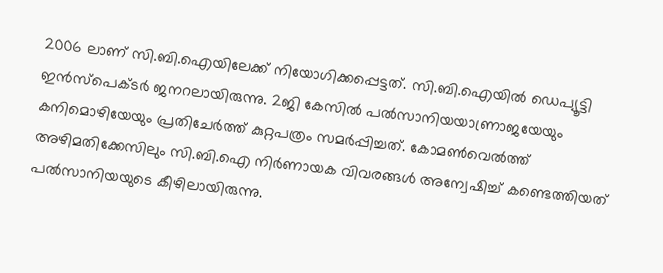2006 ലാണ് സി.ബി.ഐയിലേക്ക് നിയോഗിക്കപ്പെട്ടത്. സി.ബി.ഐയില്‍ ഡെപ്യൂട്ടി ഇന്‍സ്‌പെക്ടര്‍ ജനറലായിരുന്നു. 2ജി കേസില്‍ പല്‍സാനിയയാണ്രാജയേയും കനിമൊഴിയേയും പ്രതിചേര്‍ത്ത് കുറ്റപത്രം സമര്‍പ്പിച്ചത്. കോമണ്‍വെല്‍ത്ത് അഴിമതിക്കേസിലും സി.ബി.ഐ നിര്‍ണായക വിവരങ്ങള്‍ അന്വേഷിച്ച് കണ്ടെത്തിയത് പല്‍സാനിയയുടെ കീഴിലായിരുന്നു.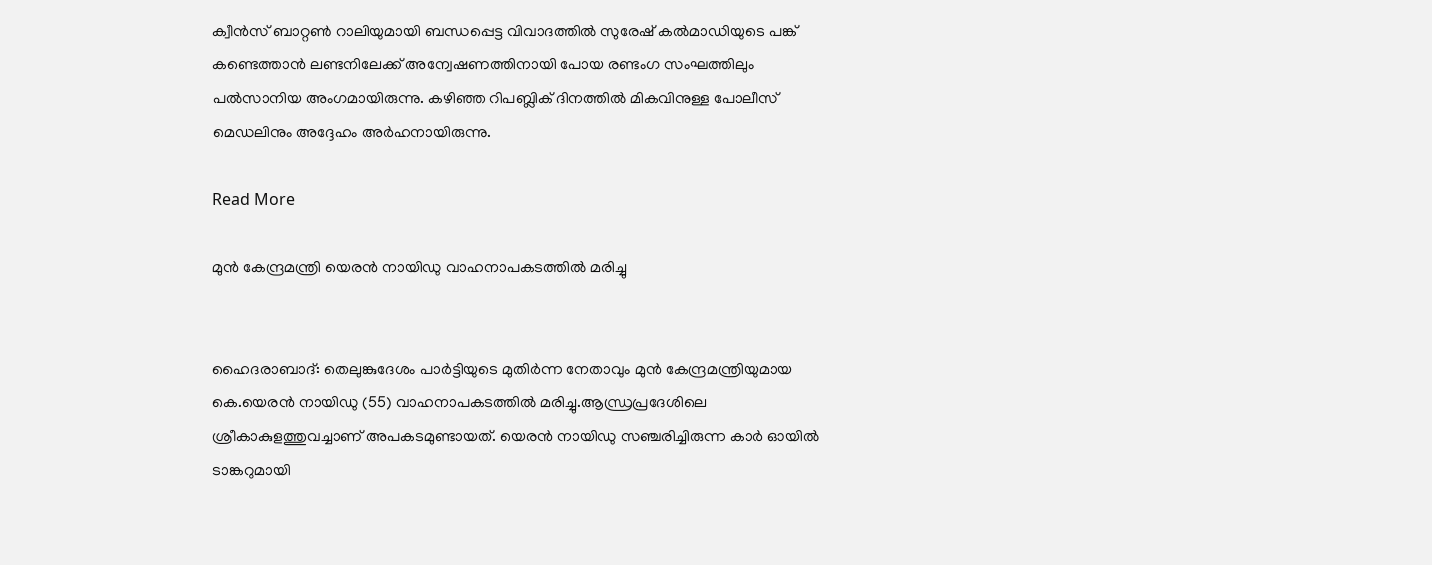ക്വീന്‍സ് ബാറ്റണ്‍ റാലിയുമായി ബന്ധപ്പെട്ട വിവാദത്തില്‍ സുരേഷ് കല്‍മാഡിയുടെ പങ്ക് കണ്ടെത്താന്‍ ലണ്ടനിലേക്ക് അന്വേഷണത്തിനായി പോയ രണ്ടംഗ സംഘത്തിലും പല്‍സാനിയ അംഗമായിരുന്നു. കഴിഞ്ഞ റിപബ്ലിക് ദിനത്തില്‍ മികവിനുള്ള പോലീസ് മെഡലിനും അദ്ദേഹം അര്‍ഹനായിരുന്നു.

Read More

മുന്‍ കേന്ദ്രമന്ത്രി യെരന്‍ നായിഡു വാഹനാപകടത്തില്‍ മരിച്ചു


ഹൈദരാബാദ്: തെലുങ്കുദേശം പാര്‍ട്ടിയുടെ മുതിര്‍ന്ന നേതാവും മുന്‍ കേന്ദ്രമന്ത്രിയുമായ കെ.യെരന്‍ നായിഡു (55) വാഹനാപകടത്തില്‍ മരിച്ചു.ആന്ധ്രപ്രദേശിലെ ശ്രീകാകുളത്തുവച്ചാണ് അപകടമുണ്ടായത്. യെരന്‍ നായിഡു സഞ്ചരിച്ചിരുന്ന കാര്‍ ഓയില്‍ ടാങ്കറുമായി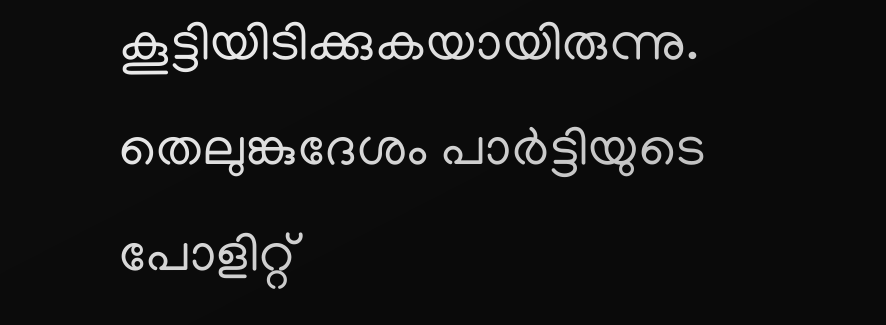കൂട്ടിയിടിക്കുകയായിരുന്നു.
തെലുങ്കുദേശം പാര്‍ട്ടിയുടെ പോളിറ്റ്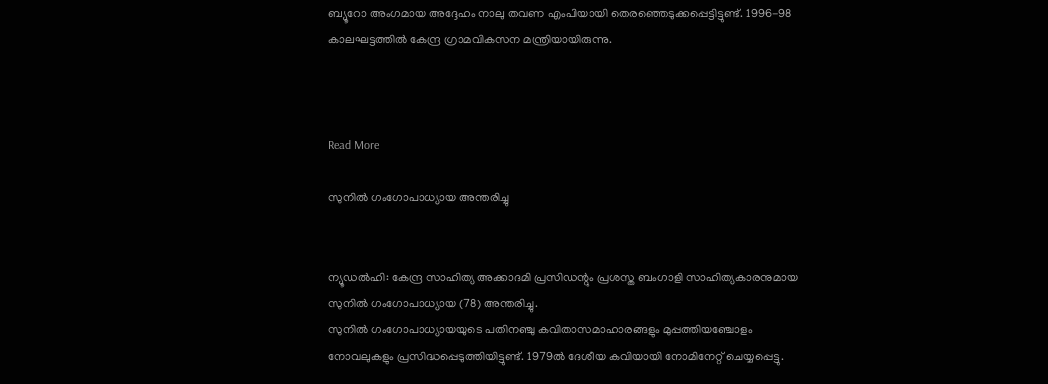ബ്യൂറോ അംഗമായ അദ്ദേഹം നാലു തവണ എംപിയായി തെരഞ്ഞെടുക്കപ്പെട്ടിട്ടുണ്ട്. 1996-98 കാലഘട്ടത്തില്‍ കേന്ദ്ര ഗ്രാമവികസന മന്ത്രിയായിരുന്നു.



Read More

സുനില്‍ ഗംഗോപാധ്യായ അന്തരിച്ചു


ന്യൂഡല്‍ഹി: കേന്ദ്ര സാഹിത്യ അക്കാദമി പ്രസിഡന്റും പ്രശസ്ത ബംഗാളി സാഹിത്യകാരനുമായ സുനില്‍ ഗംഗോപാധ്യായ (78) അന്തരിച്ചു.
സുനില്‍ ഗംഗോപാധ്യായയുടെ പതിനഞ്ചു കവിതാസമാഹാരങ്ങളും മുപ്പത്തിയഞ്ചോളം നോവലുകളും പ്രസിദ്ധപ്പെടുത്തിയിട്ടുണ്ട്. 1979ല്‍ ദേശീയ കവിയായി നോമിനേറ്റ് ചെയ്യപ്പെട്ടു.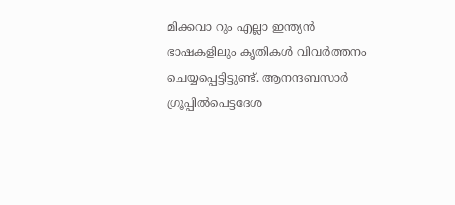മിക്കവാ റും എല്ലാ ഇന്ത്യന്‍ ഭാഷകളിലും കൃതികള്‍ വിവര്‍ത്തനം ചെയ്യപ്പെട്ടിട്ടുണ്ട്. ആനന്ദബസാര്‍ ഗ്രൂപ്പില്‍പെട്ടദേശ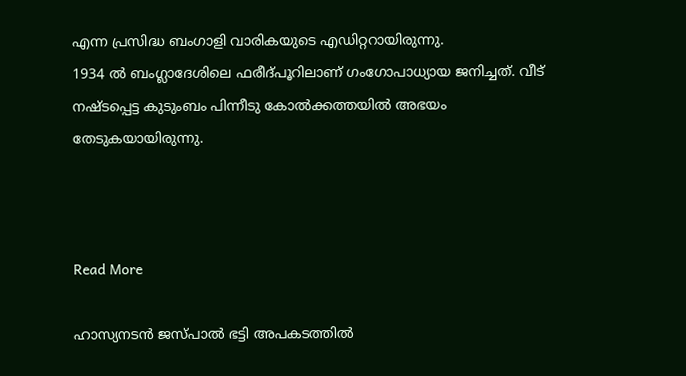എന്ന പ്രസിദ്ധ ബംഗാളി വാരികയുടെ എഡിറ്ററായിരുന്നു.
1934 ല്‍ ബംഗ്ലാദേശിലെ ഫരീദ്പൂറിലാണ് ഗംഗോപാധ്യായ ജനിച്ചത്. വീട് നഷ്ടപ്പെട്ട കുടുംബം പിന്നീടു കോല്‍ക്കത്തയില്‍ അഭയം തേടുകയായിരുന്നു.



Read More

ഹാസ്യനടന്‍ ജസ്പാല്‍ ഭട്ടി അപകടത്തില്‍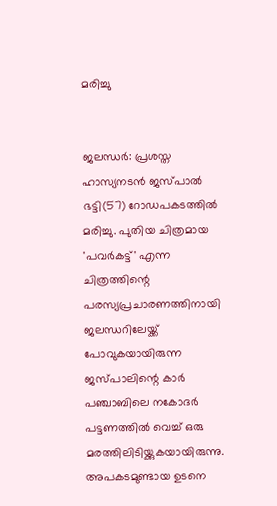മരിച്ചു


ജലന്ധര്‍: പ്രശസ്ത ഹാസ്യനടന്‍ ജസ്പാല്‍ ഭട്ടി(57) റോഡപകടത്തില്‍ മരിച്ചു. പുതിയ ചിത്രമായ 'പവര്‍കട്ട്' എന്ന ചിത്രത്തിന്റെ പരസ്യപ്രചാരണത്തിനായി ജലന്ധറിലേയ്ക്ക് പോവുകയായിരുന്ന ജസ്പാലിന്റെ കാര്‍ പഞ്ചാബിലെ നകോദര്‍ പട്ടണത്തില്‍ വെച്ച് ഒരു മരത്തിലിടിയ്ക്കുകയായിരുന്നു. അപകടമുണ്ടായ ഉടനെ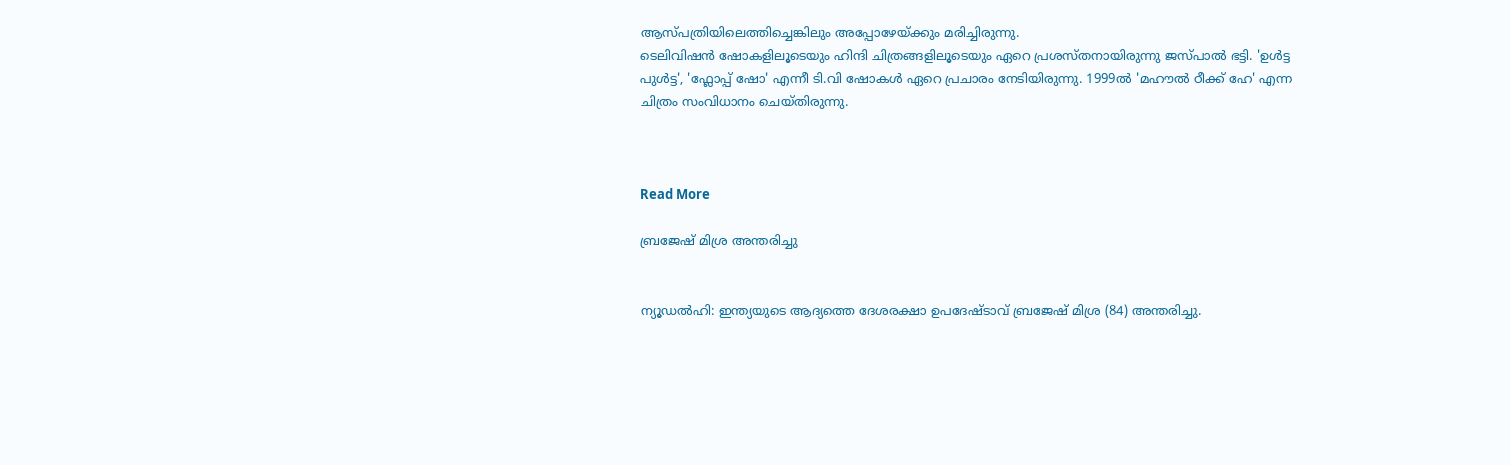ആസ്പത്രിയിലെത്തിച്ചെങ്കിലും അപ്പോഴേയ്ക്കും മരിച്ചിരുന്നു.
ടെലിവിഷന്‍ ഷോകളിലൂടെയും ഹിന്ദി ചിത്രങ്ങളിലൂടെയും ഏറെ പ്രശസ്തനായിരുന്നു ജസ്പാല്‍ ഭട്ടി. 'ഉള്‍ട്ട പുള്‍ട്ട', 'ഫ്ലോപ്പ് ഷോ' എന്നീ ടി.വി ഷോകള്‍ ഏറെ പ്രചാരം നേടിയിരുന്നു. 1999ല്‍ 'മഹൗല്‍ ഠീക്ക് ഹേ' എന്ന ചിത്രം സംവിധാനം ചെയ്തിരുന്നു.



Read More

ബ്രജേഷ് മിശ്ര അന്തരിച്ചു


ന്യൂഡല്‍ഹി: ഇന്ത്യയുടെ ആദ്യത്തെ ദേശരക്ഷാ ഉപദേഷ്ടാവ് ബ്രജേഷ് മിശ്ര (84) അന്തരിച്ചു.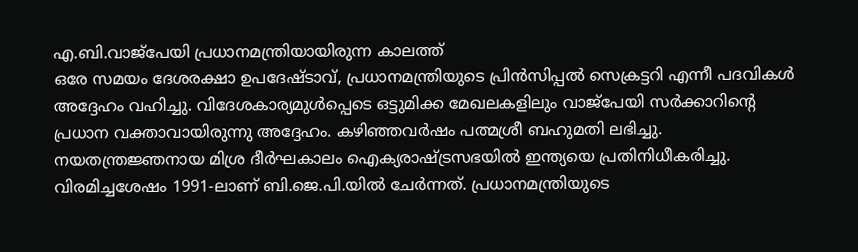എ.ബി.വാജ്‌പേയി പ്രധാനമന്ത്രിയായിരുന്ന കാലത്ത്
ഒരേ സമയം ദേശരക്ഷാ ഉപദേഷ്ടാവ്, പ്രധാനമന്ത്രിയുടെ പ്രിന്‍സിപ്പല്‍ സെക്രട്ടറി എന്നീ പദവികള്‍ അദ്ദേഹം വഹിച്ചു. വിദേശകാര്യമുള്‍പ്പെടെ ഒട്ടുമിക്ക മേഖലകളിലും വാജ്‌പേയി സര്‍ക്കാറിന്റെ പ്രധാന വക്താവായിരുന്നു അദ്ദേഹം. കഴിഞ്ഞവര്‍ഷം പത്മശ്രീ ബഹുമതി ലഭിച്ചു. നയതന്ത്രജ്ഞനായ മിശ്ര ദീര്‍ഘകാലം ഐക്യരാഷ്ട്രസഭയില്‍ ഇന്ത്യയെ പ്രതിനിധീകരിച്ചു. വിരമിച്ചശേഷം 1991-ലാണ് ബി.ജെ.പി.യില്‍ ചേര്‍ന്നത്. പ്രധാനമന്ത്രിയുടെ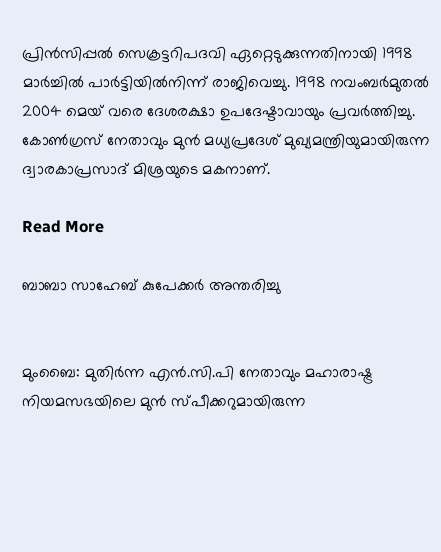പ്രിന്‍സിപ്പല്‍ സെക്രട്ടറിപദവി ഏറ്റെടുക്കുന്നതിനായി 1998 മാര്‍ച്ചില്‍ പാര്‍ട്ടിയില്‍നിന്ന് രാജിവെച്ചു. 1998 നവംബര്‍മുതല്‍ 2004 മെയ് വരെ ദേശരക്ഷാ ഉപദേഷ്ടാവായും പ്രവര്‍ത്തിച്ചു.
കോണ്‍ഗ്രസ് നേതാവും മുന്‍ മധ്യപ്രദേശ് മുഖ്യമന്ത്രിയുമായിരുന്ന ദ്വാരകാപ്രസാദ് മിശ്രയുടെ മകനാണ്.

Read More

ബാബാ സാഹേബ് കുപേക്കര്‍ അന്തരിച്ചു


മുംബൈ: മുതിര്‍ന്ന എന്‍.സി.പി നേതാവും മഹാരാഷ്ട്ര നിയമസഭയിലെ മുന്‍ സ്പീക്കറുമായിരുന്ന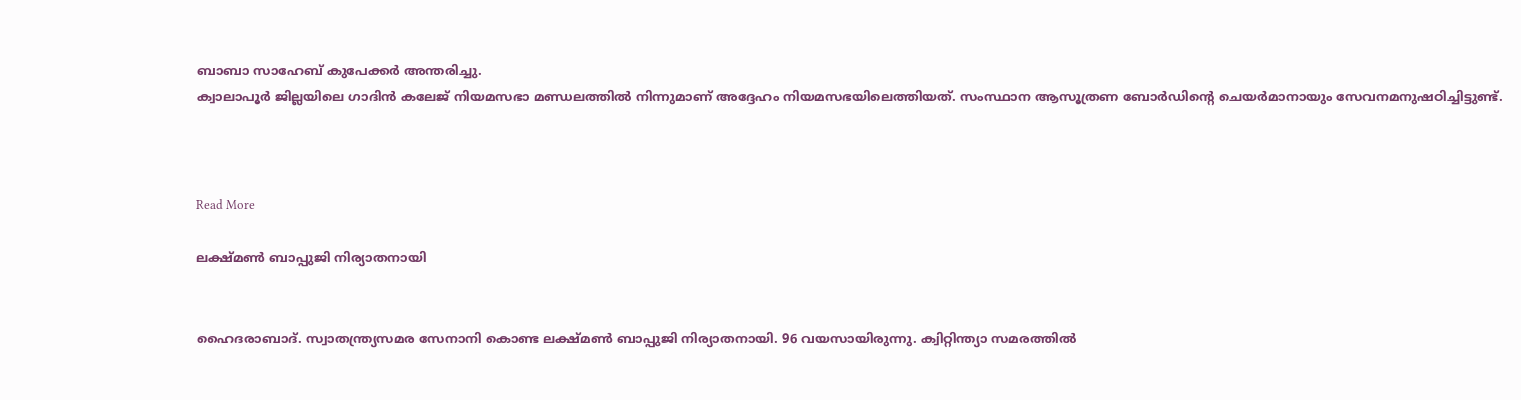ബാബാ സാഹേബ് കുപേക്കര്‍ അന്തരിച്ചു.
ക്വാലാപൂര്‍ ജില്ലയിലെ ഗാദിന്‍ കലേജ് നിയമസഭാ മണ്ഡലത്തില്‍ നിന്നുമാണ് അദ്ദേഹം നിയമസഭയിലെത്തിയത്. സംസ്ഥാന ആസൂത്രണ ബോര്‍ഡിന്റെ ചെയര്‍മാനായും സേവനമനുഷഠിച്ചിട്ടുണ്ട്.



Read More

ലക്ഷ്മണ്‍ ബാപ്പുജി നിര്യാതനായി


ഹൈദരാബാദ്. സ്വാതന്ത്ര്യസമര സേനാനി കൊണ്ട ലക്ഷ്മണ്‍ ബാപ്പുജി നിര്യാതനായി. 96 വയസായിരുന്നു. ക്വിറ്റിന്ത്യാ സമരത്തില്‍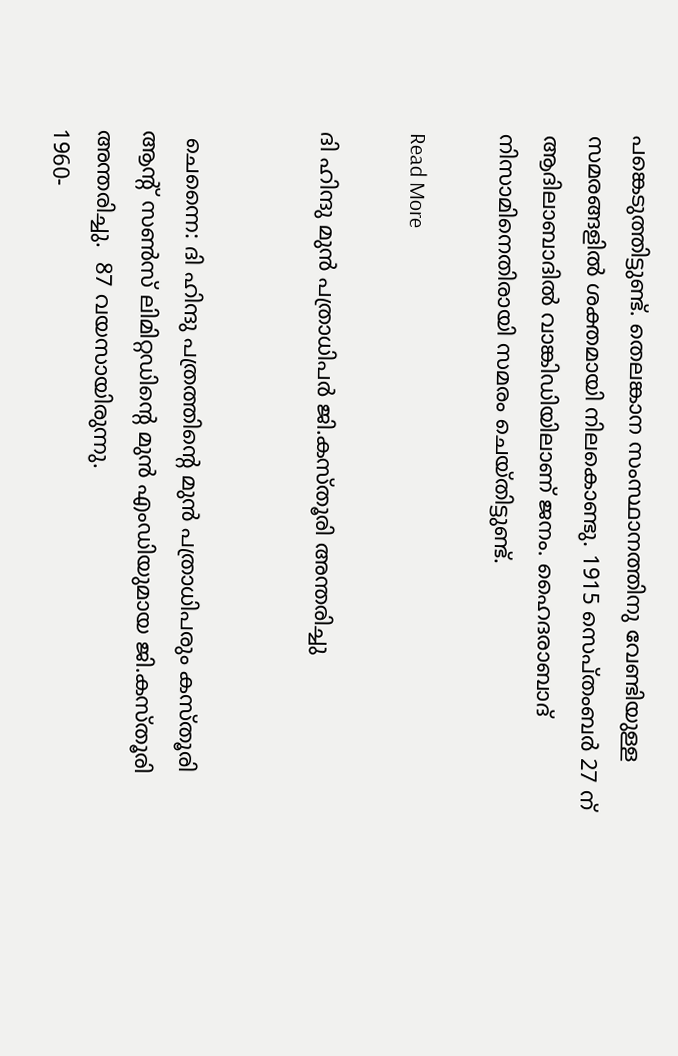പങ്കെടുത്തിട്ടുണ്ട്. തെലങ്കാന സംസ്ഥാനത്തിനു വേണ്ടിയുള്ള സമരങ്ങളില്‍ ശക്തമായി നിലകൊണ്ടു. 1915 സെപ്തംബര്‍ 27 ന് ആദിലാബാദില്‍ വാങ്കിഡിയിലാണ് ജനം. ഹൈദരാബാദ് നിസാമിനെതിരായി സമരം ചെയ്തിട്ടുണ്ട്.

Read More

ദി ഹിന്ദു മുന്‍ പത്രാധിപര്‍ ജി.കസ്തൂരി അന്തരിച്ചു


 ചെന്നൈ: ദി ഹിന്ദു പത്രത്തിന്റെ മുന്‍ പത്രാധിപരും കസ്തൂരി ആന്റ് സണ്‍സ് ലിമിറ്റഡിന്റെ മുന്‍ എംഡിയുമായ ജി.കസ്തൂരി അന്തരിച്ചു.  87 വയസായിരുന്നു.
1960-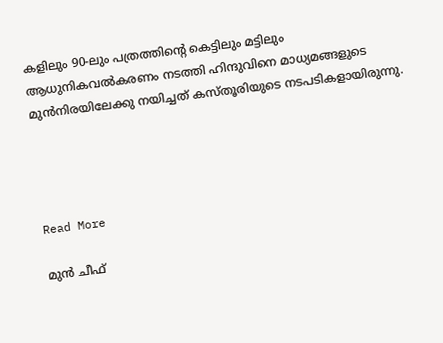കളിലും 90-ലും പത്രത്തിന്റെ കെട്ടിലും മട്ടിലും ആധുനികവല്‍കരണം നടത്തി ഹിന്ദുവിനെ മാധ്യമങ്ങളുടെ മുന്‍നിരയിലേക്കു നയിച്ചത് കസ്തൂരിയുടെ നടപടികളായിരുന്നു.




Read More

മുന്‍ ചീഫ്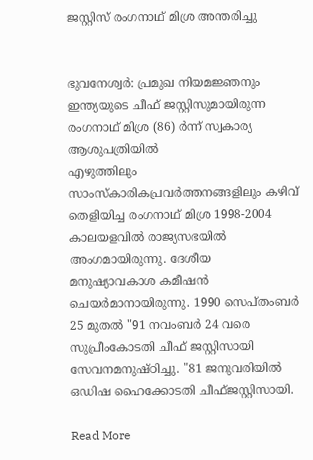ജസ്റ്റിസ് രംഗനാഥ് മിശ്ര അന്തരിച്ചു


ഭുവനേശ്വര്‍: പ്രമുഖ നിയമജ്ഞനും ഇന്ത്യയുടെ ചീഫ് ജസ്റ്റിസുമായിരുന്ന രംഗനാഥ് മിശ്ര (86) ര്‍ന്ന് സ്വകാര്യ ആശുപത്രിയില്‍
എഴുത്തിലും സാംസ്കാരികപ്രവര്‍ത്തനങ്ങളിലും കഴിവ് തെളിയിച്ച രംഗനാഥ് മിശ്ര 1998-2004 കാലയളവില്‍ രാജ്യസഭയില്‍ അംഗമായിരുന്നു. ദേശീയ മനുഷ്യാവകാശ കമീഷന്‍ ചെയര്‍മാനായിരുന്നു. 1990 സെപ്തംബര്‍ 25 മുതല്‍ "91 നവംബര്‍ 24 വരെ സുപ്രീംകോടതി ചീഫ് ജസ്റ്റിസായി സേവനമനുഷ്ഠിച്ചു. "81 ജനുവരിയില്‍ ഒഡിഷ ഹൈക്കോടതി ചീഫ്ജസ്റ്റിസായി.

Read More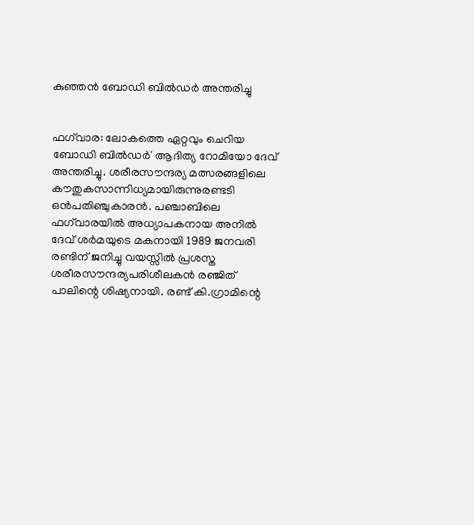കുഞ്ഞന്‍ ബോഡി ബില്‍ഡര്‍ അന്തരിച്ചു


ഫഗ്‌വാര: ലോകത്തെ ഏറ്റവും ചെറിയ ബോഡി ബില്‍ഡര്‍' ആദിത്യ റോമിയോ ദേവ് അന്തരിച്ചു. ശരീരസൗന്ദര്യ മത്സരങ്ങളിലെ കൗതുകസാന്നിധ്യമായിരുന്നുരണ്ടടി ഒന്‍പതിഞ്ചുകാരന്‍. പഞ്ചാബിലെ ഫഗ്‌വാരയില്‍ അധ്യാപകനായ അനില്‍ ദേവ് ശര്‍മയുടെ മകനായി 1989 ജനവരി രണ്ടിന് ജനിച്ചു വയസ്സില്‍ പ്രശസ്ത ശരീരസൗന്ദര്യപരിശീലകന്‍ രഞ്ജിത് പാലിന്റെ ശിഷ്യനായി. രണ്ട് കി.ഗ്രാമിന്റെ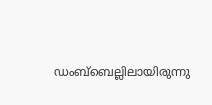ഡംബ്‌ബെല്ലിലായിരുന്നു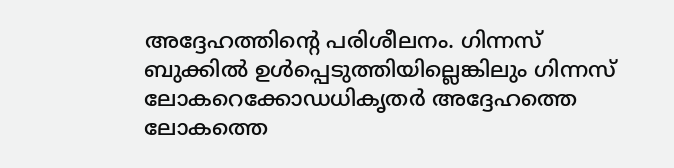അദ്ദേഹത്തിന്റെ പരിശീലനം. ഗിന്നസ് ബുക്കില്‍ ഉള്‍പ്പെടുത്തിയില്ലെങ്കിലും ഗിന്നസ് ലോകറെക്കോഡധികൃതര്‍ അദ്ദേഹത്തെ ലോകത്തെ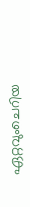ഏറ്റവുംചെറിയ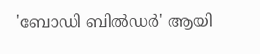'ബോഡി ബില്‍ഡര്‍' ആയി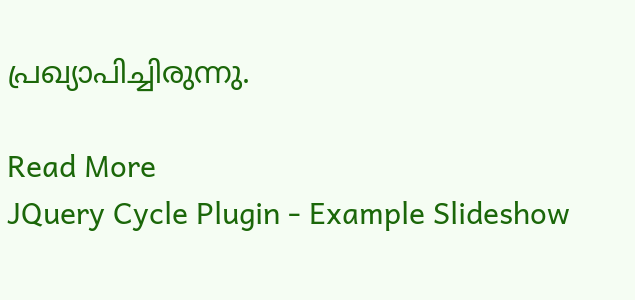പ്രഖ്യാപിച്ചിരുന്നു.

Read More
JQuery Cycle Plugin - Example Slideshow